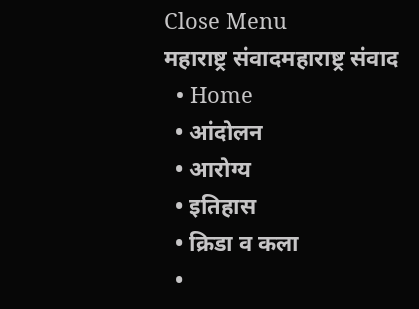Close Menu
महाराष्ट्र संवादमहाराष्ट्र संवाद
  • Home
  • आंदोलन
  • आरोग्य
  • इतिहास
  • क्रिडा व कला
  •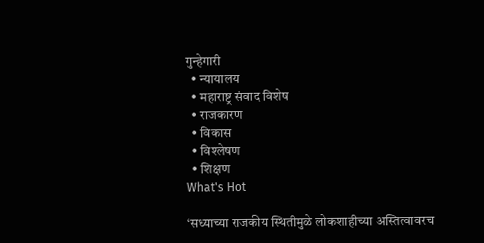गुन्हेगारी
  • न्यायालय
  • महाराष्ट्र संवाद विशेष
  • राजकारण
  • विकास
  • विश्लेषण
  • शिक्षण
What's Hot

‘सध्याच्या राजकीय स्थितीमुळे लोकशाहीच्या अस्तित्वावरच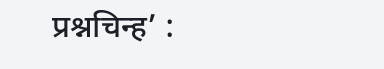प्रश्नचिन्ह’ :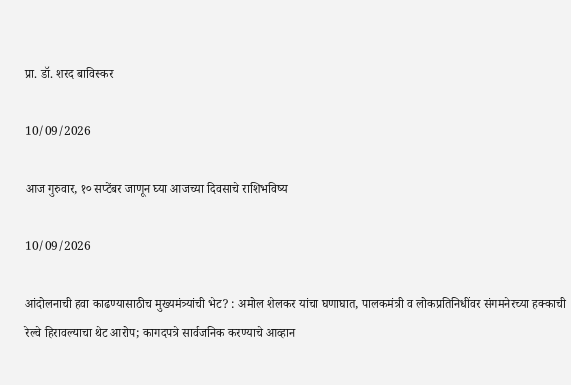प्रा. डॉ. शरद बाविस्कर

10/09/2026

आज गुरुवार, १० सप्टेंबर जाणून घ्या आजच्या दिवसाचे राशिभविष्य

10/09/2026

आंदोलनाची हवा काढण्यासाठीच मुख्यमंत्र्यांची भेट? : अमोल शेलकर यांचा घणाघात, पालकमंत्री व लोकप्रतिनिधींवर संगमनेरच्या हक्काची रेल्वे हिरावल्याचा थेट आरोप; कागदपत्रे सार्वजनिक करण्याचे आव्हान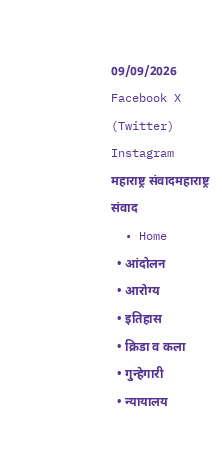09/09/2026
Facebook X (Twitter) Instagram
महाराष्ट्र संवादमहाराष्ट्र संवाद
  • Home
  • आंदोलन
  • आरोग्य
  • इतिहास
  • क्रिडा व कला
  • गुन्हेगारी
  • न्यायालय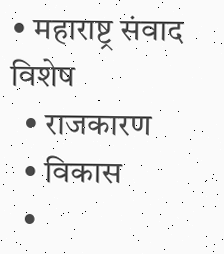• महाराष्ट्र संवाद विशेष
  • राजकारण
  • विकास
  •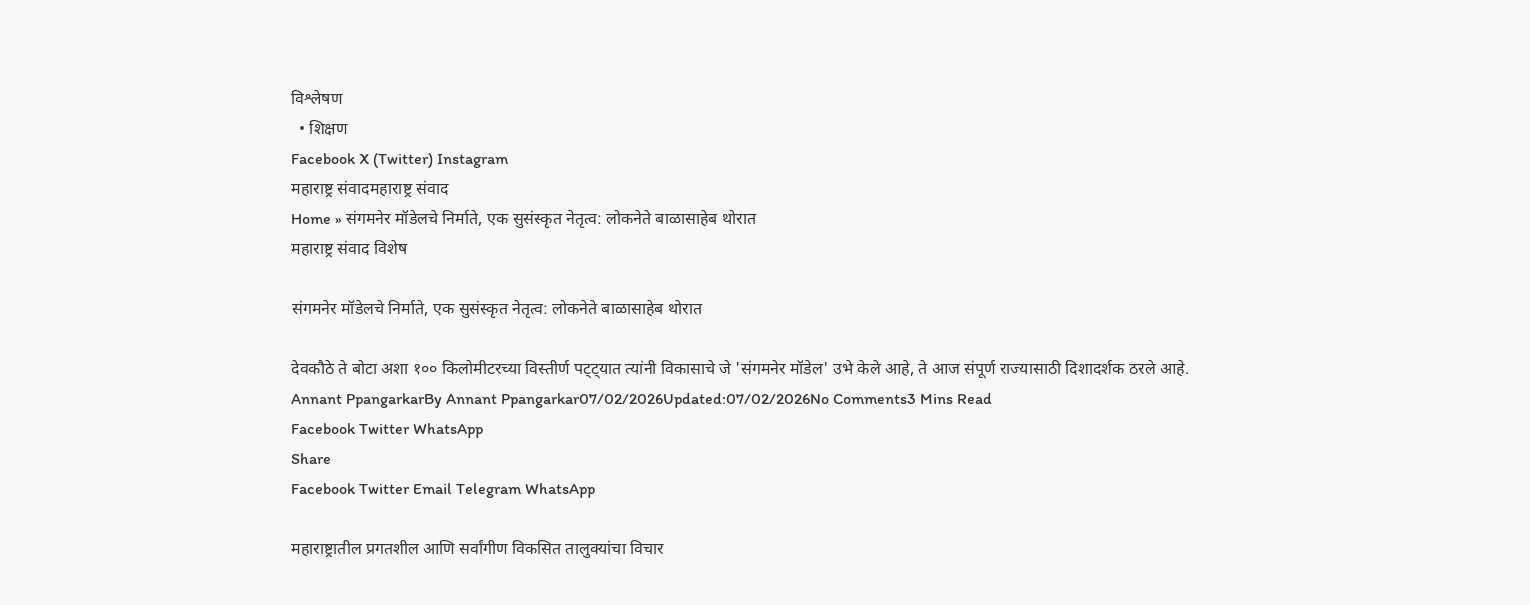विश्लेषण
  • शिक्षण
Facebook X (Twitter) Instagram
महाराष्ट्र संवादमहाराष्ट्र संवाद
Home » संगमनेर मॉडेलचे निर्माते, एक सुसंस्कृत नेतृत्व: लोकनेते बाळासाहेब थोरात
महाराष्ट्र संवाद विशेष

संगमनेर मॉडेलचे निर्माते, एक सुसंस्कृत नेतृत्व: लोकनेते बाळासाहेब थोरात

देवकौठे ते बोटा अशा १०० किलोमीटरच्या विस्तीर्ण पट्ट्यात त्यांनी विकासाचे जे 'संगमनेर मॉडेल' उभे केले आहे, ते आज संपूर्ण राज्यासाठी दिशादर्शक ठरले आहे.
Annant PpangarkarBy Annant Ppangarkar07/02/2026Updated:07/02/2026No Comments3 Mins Read
Facebook Twitter WhatsApp
Share
Facebook Twitter Email Telegram WhatsApp

महाराष्ट्रातील प्रगतशील आणि सर्वांगीण विकसित तालुक्यांचा विचार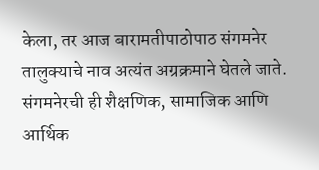केला, तर आज बारामतीपाठोपाठ संगमनेर तालुक्याचे नाव अत्यंत अग्रक्रमाने घेतले जाते. संगमनेरची ही शैक्षणिक, सामाजिक आणि आर्थिक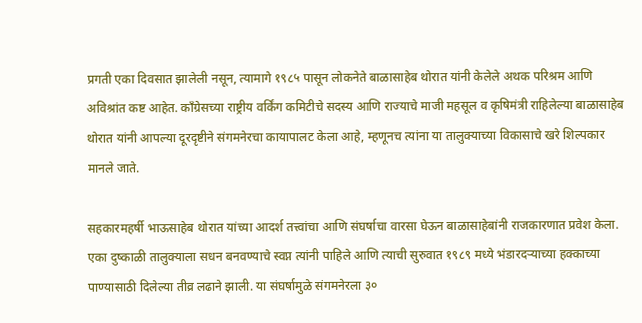प्रगती एका दिवसात झालेली नसून, त्यामागे १९८५ पासून लोकनेते बाळासाहेब थोरात यांनी केलेले अथक परिश्रम आणि अविश्रांत कष्ट आहेत. काँग्रेसच्या राष्ट्रीय वर्किंग कमिटीचे सदस्य आणि राज्याचे माजी महसूल व कृषिमंत्री राहिलेल्या बाळासाहेब थोरात यांनी आपल्या दूरदृष्टीने संगमनेरचा कायापालट केला आहे, म्हणूनच त्यांना या तालुक्याच्या विकासाचे खरे शिल्पकार मानले जाते.

सहकारमहर्षी भाऊसाहेब थोरात यांच्या आदर्श तत्त्वांचा आणि संघर्षाचा वारसा घेऊन बाळासाहेबांनी राजकारणात प्रवेश केला. एका दुष्काळी तालुक्याला सधन बनवण्याचे स्वप्न त्यांनी पाहिले आणि त्याची सुरुवात १९८९ मध्ये भंडारदर्‍याच्या हक्काच्या पाण्यासाठी दिलेल्या तीव्र लढाने झाली. या संघर्षामुळे संगमनेरला ३०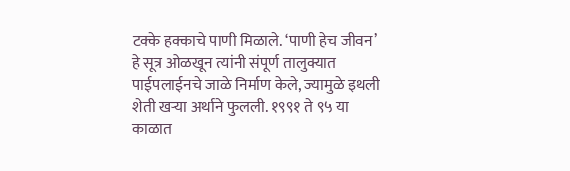टक्के हक्काचे पाणी मिळाले. ‘पाणी हेच जीवन’ हे सूत्र ओळखून त्यांनी संपूर्ण तालुक्यात पाईपलाईनचे जाळे निर्माण केले, ज्यामुळे इथली शेती खऱ्या अर्थाने फुलली. १९९१ ते ९५ या काळात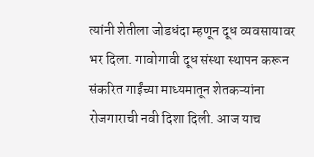त्यांनी शेतीला जोडधंदा म्हणून दूध व्यवसायावर भर दिला. गावोगावी दूध संस्था स्थापन करून संकरित गाईंच्या माध्यमातून शेतकऱ्यांना रोजगाराची नवी दिशा दिली. आज याच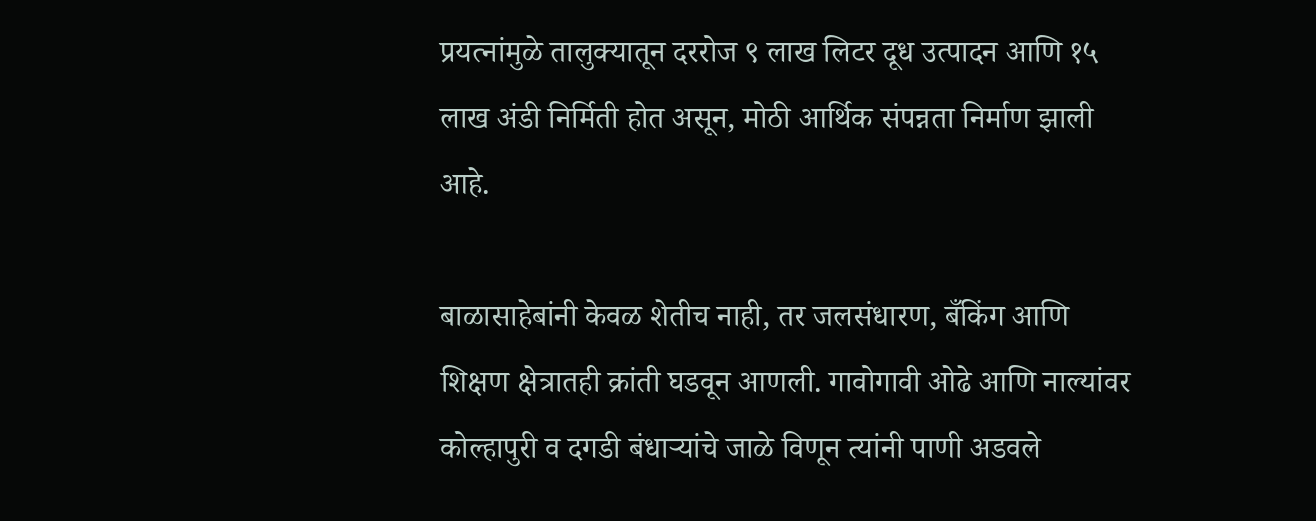प्रयत्नांमुळे तालुक्यातून दररोज ९ लाख लिटर दूध उत्पादन आणि १५ लाख अंडी निर्मिती होत असून, मोठी आर्थिक संपन्नता निर्माण झाली आहे.

बाळासाहेबांनी केवळ शेतीच नाही, तर जलसंधारण, बँकिंग आणि शिक्षण क्षेत्रातही क्रांती घडवून आणली. गावोगावी ओढे आणि नाल्यांवर कोल्हापुरी व दगडी बंधाऱ्यांचे जाळे विणून त्यांनी पाणी अडवले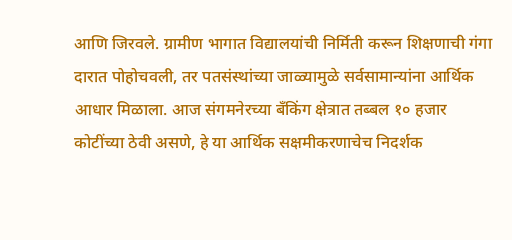आणि जिरवले. ग्रामीण भागात विद्यालयांची निर्मिती करून शिक्षणाची गंगा दारात पोहोचवली, तर पतसंस्थांच्या जाळ्यामुळे सर्वसामान्यांना आर्थिक आधार मिळाला. आज संगमनेरच्या बँकिंग क्षेत्रात तब्बल १० हजार कोटींच्या ठेवी असणे, हे या आर्थिक सक्षमीकरणाचेच निदर्शक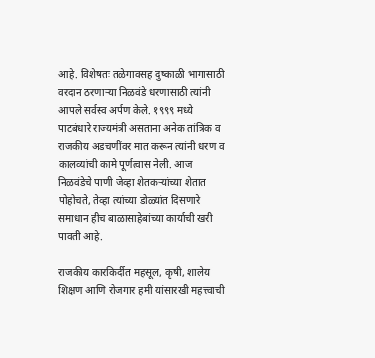आहे. विशेषतः तळेगावसह दुष्काळी भागासाठी वरदान ठरणाऱ्या निळवंडे धरणासाठी त्यांनी आपले सर्वस्व अर्पण केले. १९९९ मध्ये पाटबंधारे राज्यमंत्री असताना अनेक तांत्रिक व राजकीय अडचणींवर मात करून त्यांनी धरण व कालव्यांची कामे पूर्णत्वास नेली. आज निळवंडेचे पाणी जेव्हा शेतकऱ्यांच्या शेतात पोहोचते, तेव्हा त्यांच्या डोळ्यांत दिसणारे समाधान हीच बाळासाहेबांच्या कार्याची खरी पावती आहे.

राजकीय कारकिर्दीत महसूल, कृषी, शालेय शिक्षण आणि रोजगार हमी यांसारखी महत्त्वाची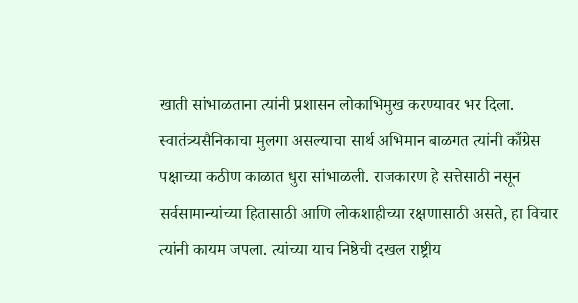खाती सांभाळताना त्यांनी प्रशासन लोकाभिमुख करण्यावर भर दिला. स्वातंत्र्यसैनिकाचा मुलगा असल्याचा सार्थ अभिमान बाळगत त्यांनी काँग्रेस पक्षाच्या कठीण काळात धुरा सांभाळली. राजकारण हे सत्तेसाठी नसून सर्वसामान्यांच्या हितासाठी आणि लोकशाहीच्या रक्षणासाठी असते, हा विचार त्यांनी कायम जपला. त्यांच्या याच निष्ठेची दखल राष्ट्रीय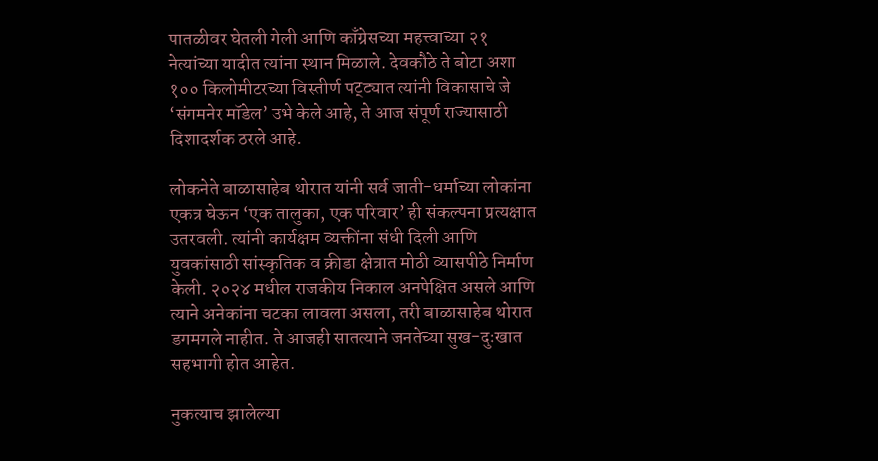पातळीवर घेतली गेली आणि काँग्रेसच्या महत्त्वाच्या २१ नेत्यांच्या यादीत त्यांना स्थान मिळाले. देवकौठे ते बोटा अशा १०० किलोमीटरच्या विस्तीर्ण पट्ट्यात त्यांनी विकासाचे जे ‘संगमनेर मॉडेल’ उभे केले आहे, ते आज संपूर्ण राज्यासाठी दिशादर्शक ठरले आहे.

लोकनेते बाळासाहेब थोरात यांनी सर्व जाती-धर्माच्या लोकांना एकत्र घेऊन ‘एक तालुका, एक परिवार’ ही संकल्पना प्रत्यक्षात उतरवली. त्यांनी कार्यक्षम व्यक्तींना संधी दिली आणि युवकांसाठी सांस्कृतिक व क्रीडा क्षेत्रात मोठी व्यासपीठे निर्माण केली. २०२४ मधील राजकीय निकाल अनपेक्षित असले आणि त्याने अनेकांना चटका लावला असला, तरी बाळासाहेब थोरात डगमगले नाहीत. ते आजही सातत्याने जनतेच्या सुख-दुःखात सहभागी होत आहेत.

नुकत्याच झालेल्या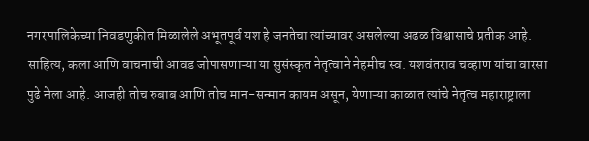नगरपालिकेच्या निवडणुकीत मिळालेले अभूतपूर्व यश हे जनतेचा त्यांच्यावर असलेल्या अढळ विश्वासाचे प्रतीक आहे. साहित्य, कला आणि वाचनाची आवड जोपासणाऱ्या या सुसंस्कृत नेतृत्वाने नेहमीच स्व. यशवंतराव चव्हाण यांचा वारसा पुढे नेला आहे. आजही तोच रुबाब आणि तोच मान-सन्मान कायम असून, येणाऱ्या काळात त्यांचे नेतृत्व महाराष्ट्राला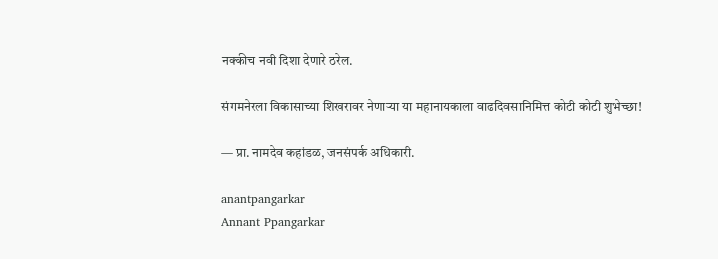नक्कीच नवी दिशा देणारे ठरेल.

संगमनेरला विकासाच्या शिखरावर नेणाऱ्या या महानायकाला वाढदिवसानिमित्त कोटी कोटी शुभेच्छा!

— प्रा. नामदेव कहांडळ, जनसंपर्क अधिकारी.

anantpangarkar
Annant Ppangarkar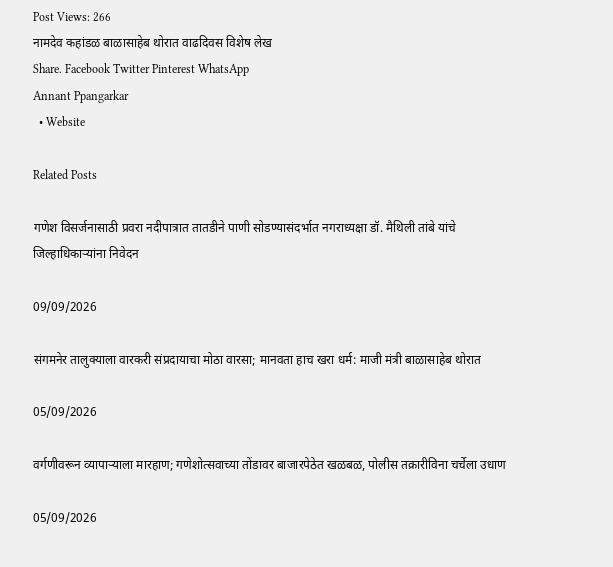Post Views: 266
नामदेव कहांडळ बाळासाहेब थोरात वाढदिवस विशेष लेख
Share. Facebook Twitter Pinterest WhatsApp
Annant Ppangarkar
  • Website

Related Posts

गणेश विसर्जनासाठी प्रवरा नदीपात्रात तातडीने पाणी सोडण्यासंदर्भात नगराध्यक्षा डॉ. मैथिली तांबे यांचे जिल्हाधिकाऱ्यांना निवेदन

09/09/2026

संगमनेर तालुक्याला वारकरी संप्रदायाचा मोठा वारसा; मानवता हाच खरा धर्म: माजी मंत्री बाळासाहेब थोरात

05/09/2026

वर्गणीवरून व्यापाऱ्याला मारहाण; गणेशोत्सवाच्या तोंडावर बाजारपेठेत खळबळ, पोलीस तक्रारीविना चर्चेला उधाण

05/09/2026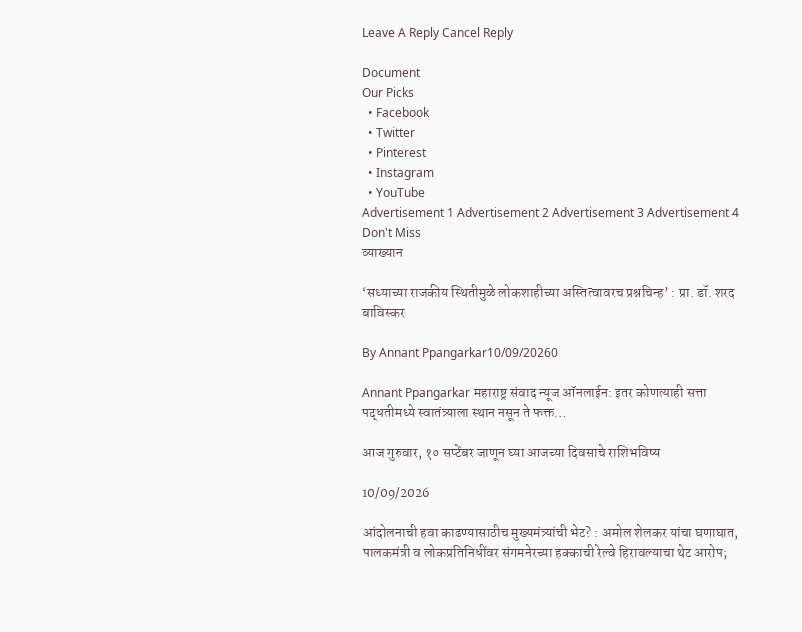Leave A Reply Cancel Reply

Document
Our Picks
  • Facebook
  • Twitter
  • Pinterest
  • Instagram
  • YouTube
Advertisement 1 Advertisement 2 Advertisement 3 Advertisement 4
Don't Miss
व्याख्यान

‘सध्याच्या राजकीय स्थितीमुळे लोकशाहीच्या अस्तित्वावरच प्रश्नचिन्ह’ : प्रा. डॉ. शरद बाविस्कर

By Annant Ppangarkar10/09/20260

Annant Ppangarkar महाराष्ट्र संवाद न्यूज ऑनलाईन: इतर कोणत्याही सत्ता पद्धतीमध्ये स्वातंत्र्याला स्थान नसून ते फक्त…

आज गुरुवार, १० सप्टेंबर जाणून घ्या आजच्या दिवसाचे राशिभविष्य

10/09/2026

आंदोलनाची हवा काढण्यासाठीच मुख्यमंत्र्यांची भेट? : अमोल शेलकर यांचा घणाघात, पालकमंत्री व लोकप्रतिनिधींवर संगमनेरच्या हक्काची रेल्वे हिरावल्याचा थेट आरोप;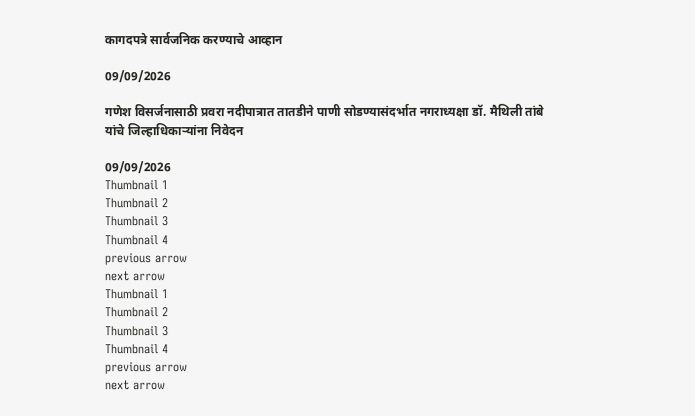कागदपत्रे सार्वजनिक करण्याचे आव्हान

09/09/2026

गणेश विसर्जनासाठी प्रवरा नदीपात्रात तातडीने पाणी सोडण्यासंदर्भात नगराध्यक्षा डॉ. मैथिली तांबे यांचे जिल्हाधिकाऱ्यांना निवेदन

09/09/2026
Thumbnail 1
Thumbnail 2
Thumbnail 3
Thumbnail 4
previous arrow
next arrow
Thumbnail 1
Thumbnail 2
Thumbnail 3
Thumbnail 4
previous arrow
next arrow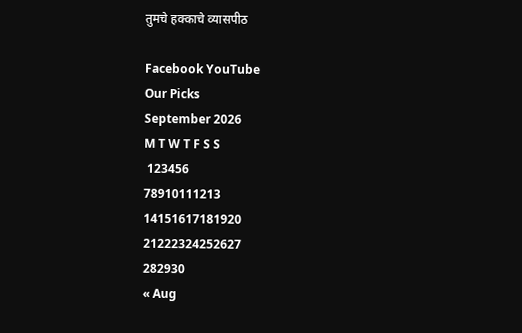तुमचे हक्काचे व्यासपीठ

Facebook YouTube
Our Picks
September 2026
M T W T F S S
 123456
78910111213
14151617181920
21222324252627
282930
« Aug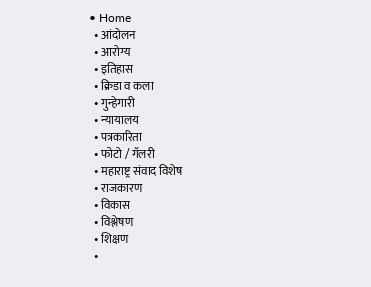• Home
  • आंदोलन
  • आरोग्य
  • इतिहास
  • क्रिडा व कला
  • गुन्हेगारी
  • न्यायालय
  • पत्रकारिता
  • फोटो / गॅलरी
  • महाराष्ट्र संवाद विशेष
  • राजकारण
  • विकास
  • विश्लेषण
  • शिक्षण
  •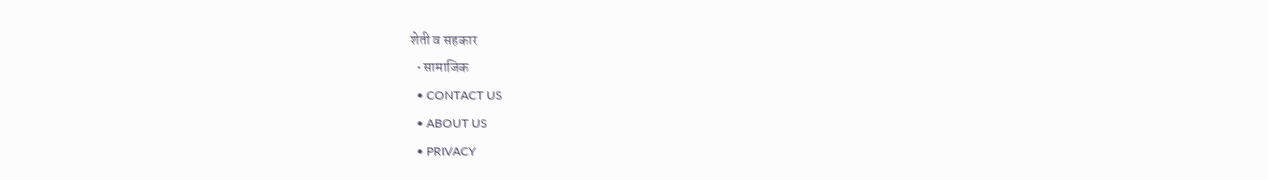शेती व सहकार
  • सामाजिक
  • CONTACT US
  • ABOUT US
  • PRIVACY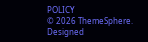POLICY
© 2026 ThemeSphere. Designed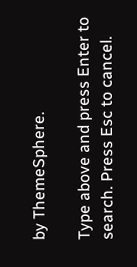by ThemeSphere.

Type above and press Enter to search. Press Esc to cancel.